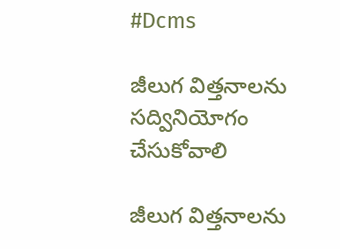#Dcms

జీలుగ విత్తనాలను సద్వినియోగం చేసుకోవాలి

జీలుగ విత్తనాలను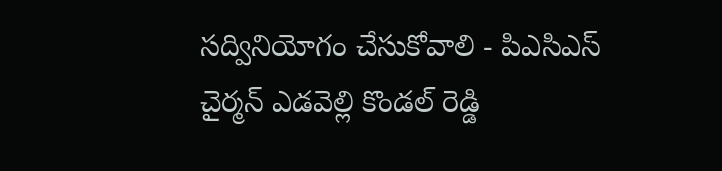సద్వినియోగం చేసుకోవాలి - పిఎసిఎస్ చైర్మన్ ఎడవెల్లి కొండల్ రెడ్డి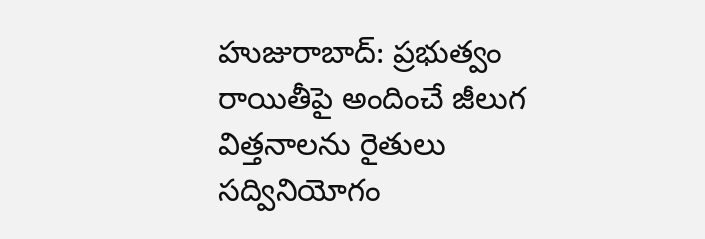హుజురాబాద్: ప్రభుత్వం రాయితీపై అందించే జీలుగ విత్తనాలను రైతులు సద్వినియోగం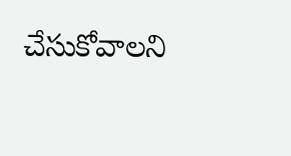చేసుకోవాలని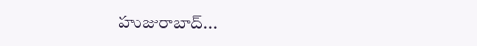హుజురాబాద్...